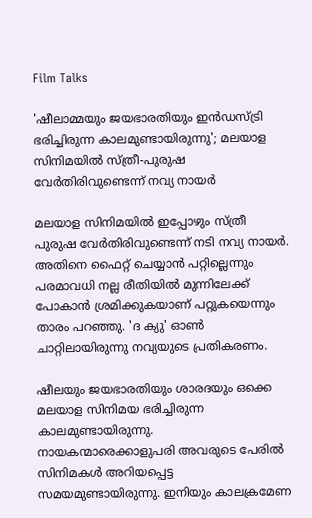Film Talks

'ഷീലാമ്മയും ജയഭാരതിയും ഇന്‍ഡസ്ട്രി ഭരിച്ചിരുന്ന കാലമുണ്ടായിരുന്നു'; മലയാള സിനിമയില്‍ സ്ത്രീ-പുരുഷ വേര്‍തിരിവുണ്ടെന്ന് നവ്യ നായര്‍

മലയാള സിനിമയില്‍ ഇപ്പോഴും സ്ത്രീ പുരുഷ വേര്‍തിരിവുണ്ടെന്ന് നടി നവ്യ നായര്‍. അതിനെ ഫൈറ്റ് ചെയ്യാന്‍ പറ്റില്ലെന്നും പരമാവധി നല്ല രീതിയില്‍ മുന്നിലേക്ക് പോകാന്‍ ശ്രമിക്കുകയാണ് പറ്റുകയെന്നും താരം പറഞ്ഞു. 'ദ ക്യു' ഓണ്‍ ചാറ്റിലായിരുന്നു നവ്യയുടെ പ്രതികരണം.

ഷീലയും ജയഭാരതിയും ശാരദയും ഒക്കെ മലയാള സിനിമയ ഭരിച്ചിരുന്ന കാലമുണ്ടായിരുന്നു. നായകന്മാരെക്കാളുപരി അവരുടെ പേരില്‍ സിനിമകള്‍ അറിയപ്പെട്ട സമയമുണ്ടായിരുന്നു. ഇനിയും കാലക്രമേണ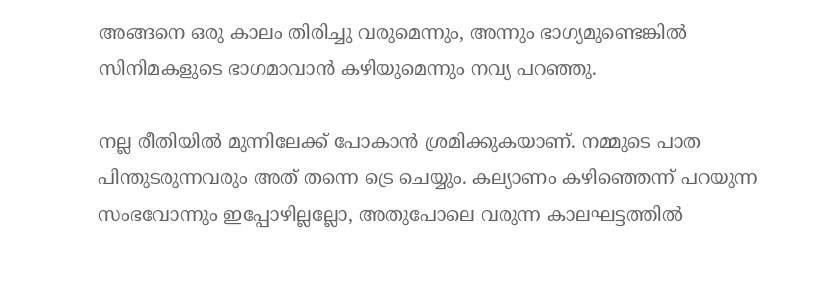അങ്ങനെ ഒരു കാലം തിരിച്ചു വരുമെന്നും, അന്നും ഭാഗ്യമുണ്ടെങ്കില്‍ സിനിമകളുടെ ഭാഗമാവാന്‍ കഴിയുമെന്നും നവ്യ പറഞ്ഞു.

നല്ല രീതിയില്‍ മുന്നിലേക്ക് പോകാന്‍ ശ്രമിക്കുകയാണ്. നമ്മുടെ പാത പിന്തുടരുന്നവരും അത് തന്നെ ട്രെ ചെയ്യും. കല്യാണം കഴിഞ്ഞെന്ന് പറയുന്ന സംഭവോന്നും ഇപ്പോഴില്ലല്ലോ, അതുപോലെ വരുന്ന കാലഘട്ടത്തില്‍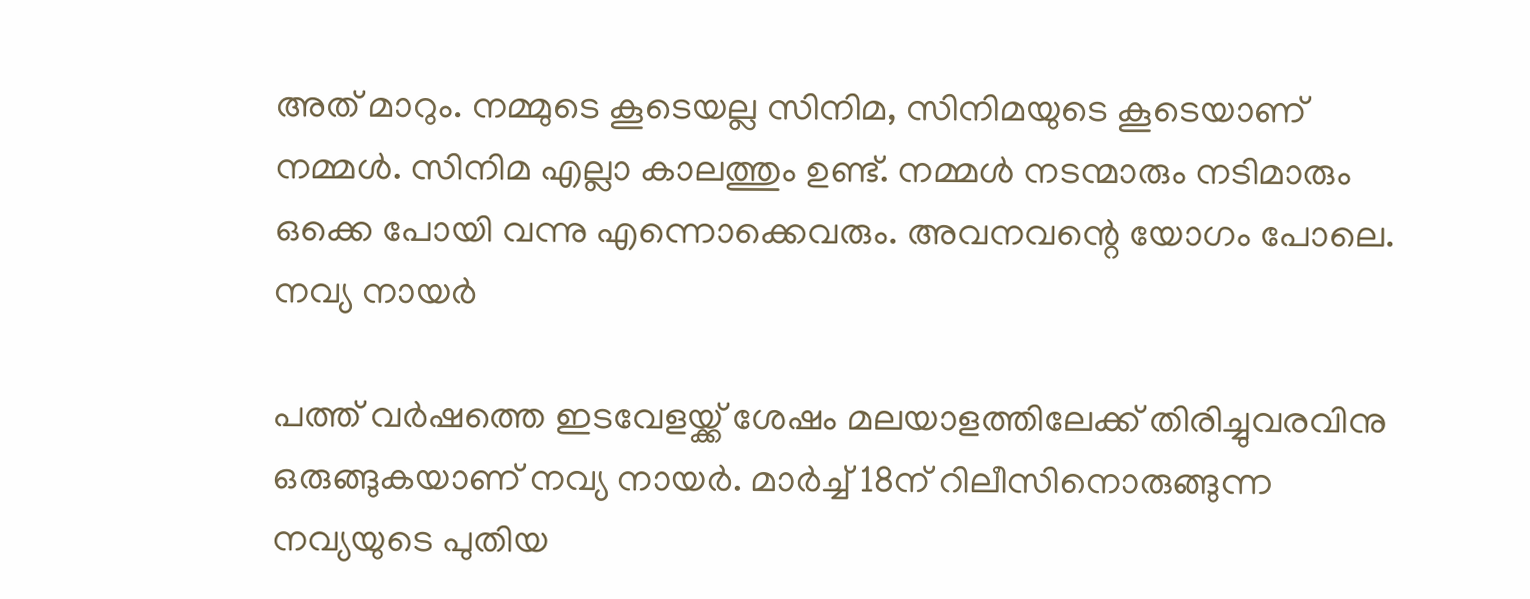അത് മാറും. നമ്മുടെ കൂടെയല്ല സിനിമ, സിനിമയുടെ കൂടെയാണ് നമ്മള്‍. സിനിമ എല്ലാ കാലത്തും ഉണ്ട്. നമ്മള്‍ നടന്മാരും നടിമാരും ഒക്കെ പോയി വന്നു എന്നൊക്കെവരും. അവനവന്റെ യോഗം പോലെ.
നവ്യ നായര്‍

പത്ത് വര്‍ഷത്തെ ഇടവേളയ്ക്ക് ശേഷം മലയാളത്തിലേക്ക് തിരിച്ചുവരവിനു ഒരുങ്ങുകയാണ് നവ്യ നായര്‍. മാര്‍ച്ച് 18ന് റിലീസിനൊരുങ്ങുന്ന നവ്യയുടെ പുതിയ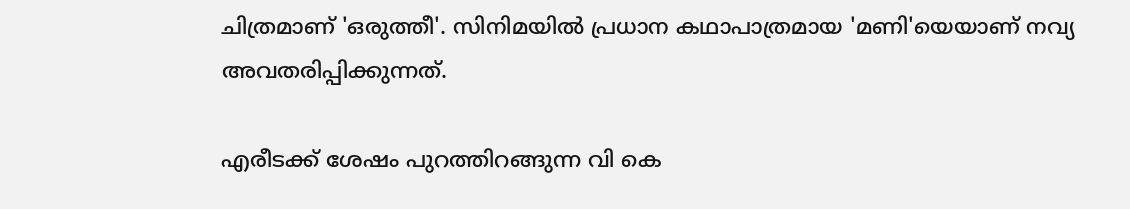ചിത്രമാണ് 'ഒരുത്തീ'. സിനിമയില്‍ പ്രധാന കഥാപാത്രമായ 'മണി'യെയാണ് നവ്യ അവതരിപ്പിക്കുന്നത്.

എരീടക്ക് ശേഷം പുറത്തിറങ്ങുന്ന വി കെ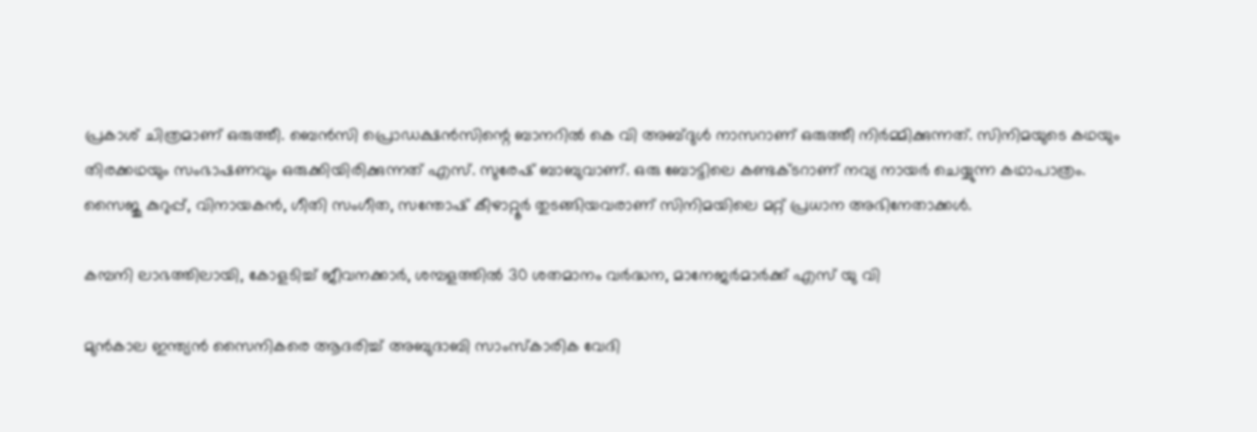പ്രകാശ് ചിത്രമാണ് ഒരുത്തീ. ബെന്‍സി പ്രൊഡക്ഷന്‍സിന്റെ ബാനറില്‍ കെ വി അബ്ദുള്‍ നാസറാണ് ഒരുത്തീ നിര്‍മ്മിക്കുന്നത്. സിനിമയുടെ കഥയും തിരക്കഥയും സംഭാഷണവും ഒരുക്കിയിരിക്കുന്നത് എസ്. സുരേഷ് ബാബുവാണ്. ഒരു ബോട്ടിലെ കണ്ടക്ടറാണ് നവ്യ നായര്‍ ചെയ്യുന്ന കഥാപാത്രം. സൈജു കുറുപ്പ്, വിനായകന്‍, ഗീതി സംഗീത, സന്തോഷ് കീഴാറ്റൂര്‍ തുടങ്ങിയവരാണ് സിനിമയിലെ മറ്റ് പ്രധാന അഭിനേതാക്കള്‍.

കമ്പനി ലാഭത്തിലായി, കോളടിച്ച് ജീവനക്കാർ, ശമ്പളത്തില്‍ 30 ശതമാനം വർദ്ധന, മാനേജർമാർക്ക് എസ് യു വി

മുൻകാല ഇന്ത്യൻ സൈനികരെ ആദരിച്ച് അബുദാബി സാംസ്കാരിക വേദി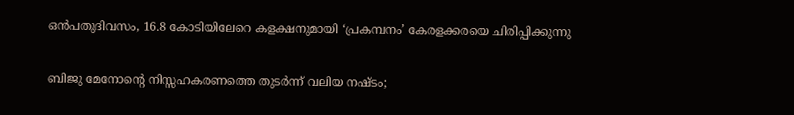ഒൻപതുദിവസം, 16.8 കോടിയിലേറെ കളക്ഷനുമായി ‘പ്രകമ്പനം’ കേരളക്കരയെ ചിരിപ്പിക്കുന്നു

ബിജു മേനോന്റെ നിസ്സഹകരണത്തെ തുടർന്ന് വലിയ നഷ്ടം;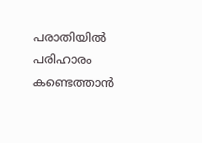പരാതിയിൽ പരിഹാരം കണ്ടെത്താൻ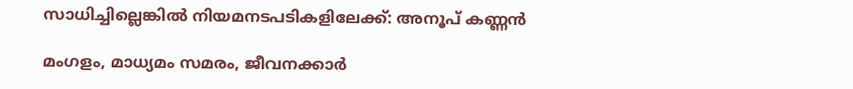സാധിച്ചില്ലെങ്കിൽ നിയമനടപടികളിലേക്ക്: അനൂപ് കണ്ണൻ

മംഗളം, മാധ്യമം സമരം, ജീവനക്കാര്‍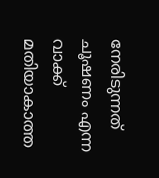നേരിടുന്നത് ചൂഷണം എന്ന വാക്ക് മതിയാകാത്ത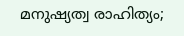മനുഷ്യത്വ രാഹിത്യം;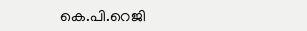കെ.പി.റെജി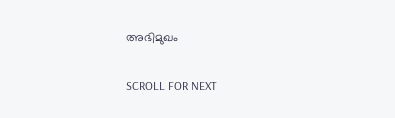അഭിമുഖം

SCROLL FOR NEXT